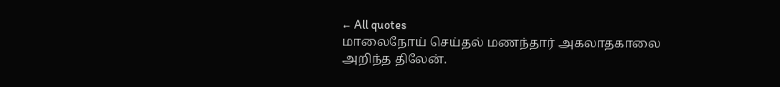← All quotes
மாலைநோய் செய்தல் மணந்தார் அகலாதகாலை அறிந்த திலேன்.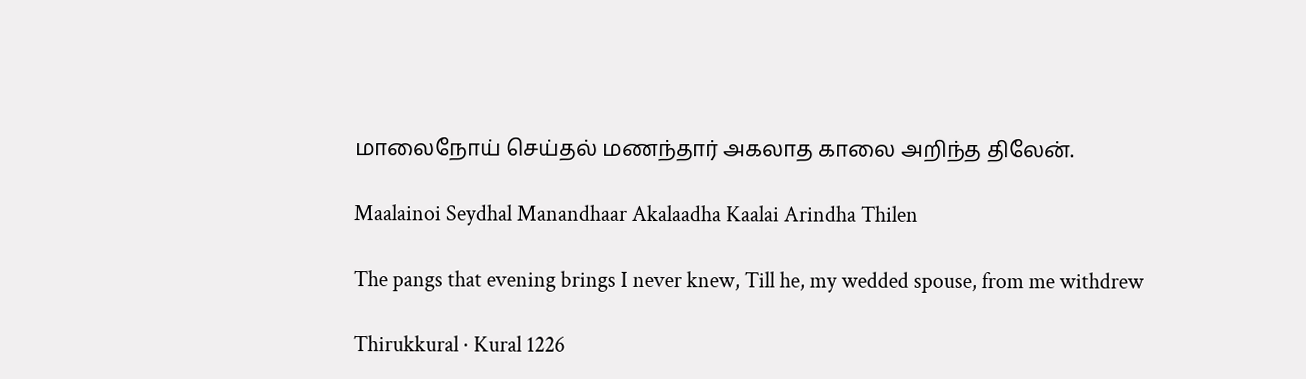மாலைநோய் செய்தல் மணந்தார் அகலாத காலை அறிந்த திலேன்.

Maalainoi Seydhal Manandhaar Akalaadha Kaalai Arindha Thilen

The pangs that evening brings I never knew, Till he, my wedded spouse, from me withdrew

Thirukkural · Kural 1226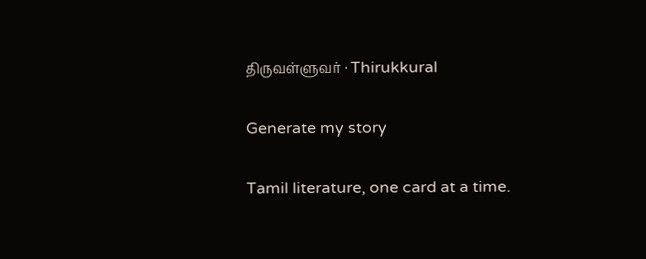திருவள்ளுவர் · Thirukkural

Generate my story

Tamil literature, one card at a time.